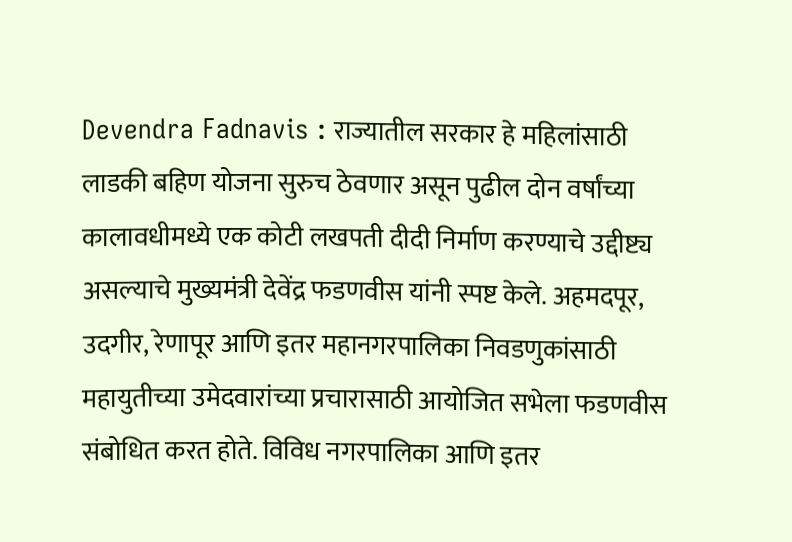Devendra Fadnavis : राज्यातील सरकार हे महिलांसाठी लाडकी बहिण योजना सुरुच ठेवणार असून पुढील दोन वर्षांच्या कालावधीमध्ये एक कोटी लखपती दीदी निर्माण करण्याचे उद्दीष्ट्य असल्याचे मुख्यमंत्री देवेंद्र फडणवीस यांनी स्पष्ट केले. अहमदपूर, उदगीर, रेणापूर आणि इतर महानगरपालिका निवडणुकांसाठी महायुतीच्या उमेदवारांच्या प्रचारासाठी आयोजित सभेला फडणवीस संबोधित करत होते. विविध नगरपालिका आणि इतर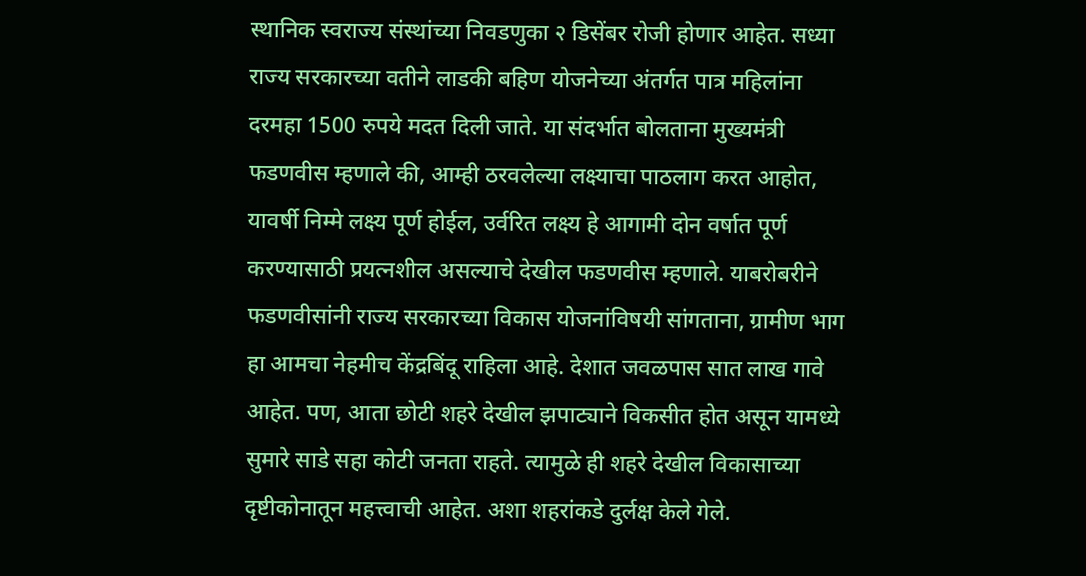स्थानिक स्वराज्य संस्थांच्या निवडणुका २ डिसेंबर रोजी होणार आहेत. सध्या राज्य सरकारच्या वतीने लाडकी बहिण योजनेच्या अंतर्गत पात्र महिलांना दरमहा 1500 रुपये मदत दिली जाते. या संदर्भात बोलताना मुख्यमंत्री फडणवीस म्हणाले की, आम्ही ठरवलेल्या लक्ष्याचा पाठलाग करत आहोत, यावर्षी निम्मे लक्ष्य पूर्ण होईल, उर्वरित लक्ष्य हे आगामी दोन वर्षात पूर्ण करण्यासाठी प्रयत्नशील असल्याचे देखील फडणवीस म्हणाले. याबरोबरीने फडणवीसांनी राज्य सरकारच्या विकास योजनांविषयी सांगताना, ग्रामीण भाग हा आमचा नेहमीच केंद्रबिंदू राहिला आहे. देशात जवळपास सात लाख गावे आहेत. पण, आता छोटी शहरे देखील झपाट्याने विकसीत होत असून यामध्ये सुमारे साडे सहा कोटी जनता राहते. त्यामुळे ही शहरे देखील विकासाच्या दृष्टीकोनातून महत्त्वाची आहेत. अशा शहरांकडे दुर्लक्ष केले गेले.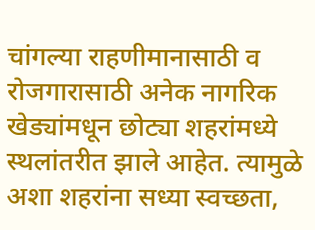चांगल्या राहणीमानासाठी व रोजगारासाठी अनेक नागरिक खेड्यांमधून छोट्या शहरांमध्ये स्थलांतरीत झाले आहेत. त्यामुळे अशा शहरांना सध्या स्वच्छता,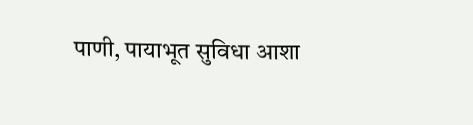पाणी, पायाभूत सुविधा आशा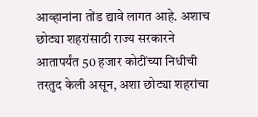आव्हानांना तोंड द्यावे लागत आहे. अशाच छोट्या शहरांसाठी राज्य सरकारने आतापर्यंत 50 हजार कोटींच्या निधीची तरतुद केली असून, अशा छोट्या शहरांचा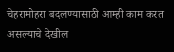चेहरामोहरा बदलण्यासाठी आम्ही काम करत असल्याचे देखील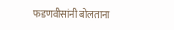फडणवीसांनी बोलताना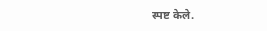स्पष्ट केले.